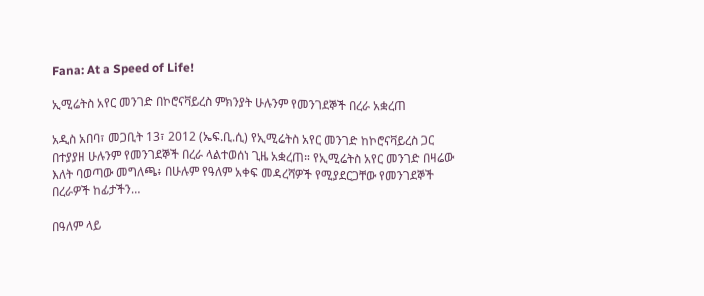Fana: At a Speed of Life!

ኢሚሬትስ አየር መንገድ በኮሮናቫይረስ ምክንያት ሁሉንም የመንገደኞች በረራ አቋረጠ

አዲስ አበባ፣ መጋቢት 13፣ 2012 (ኤፍ.ቢ.ሲ) የኢሚሬትስ አየር መንገድ ከኮሮናቫይረስ ጋር በተያያዘ ሁሉንም የመንገደኞች በረራ ላልተወሰነ ጊዜ አቋረጠ። የኢሚሬትስ አየር መንገድ በዛሬው እለት ባወጣው መግለጫ፥ በሁሉም የዓለም አቀፍ መዳረሻዎች የሚያደርጋቸው የመንገደኞች በረራዎች ከፊታችን…

በዓለም ላይ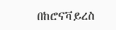በከሮናቫይረስ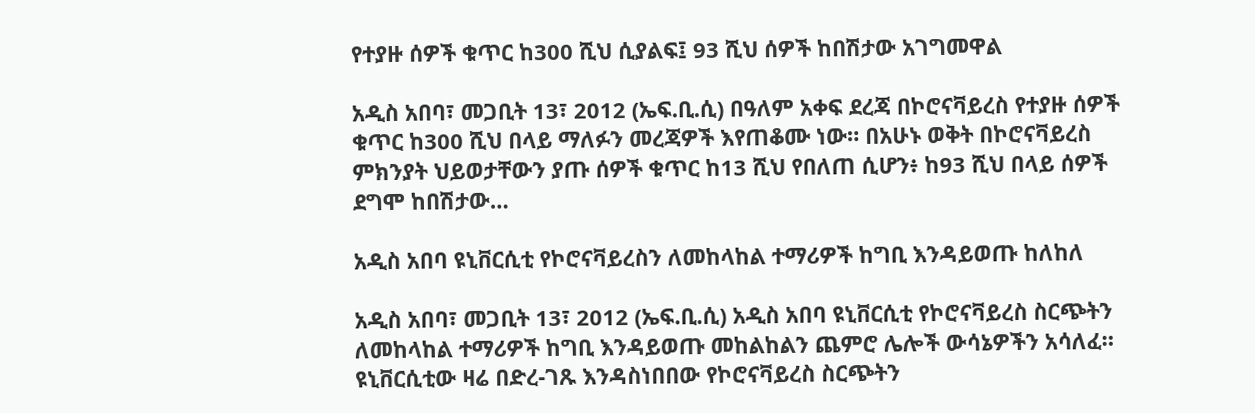የተያዙ ሰዎች ቁጥር ከ300 ሺህ ሲያልፍ፤ 93 ሺህ ሰዎች ከበሽታው አገግመዋል

አዲስ አበባ፣ መጋቢት 13፣ 2012 (ኤፍ.ቢ.ሲ) በዓለም አቀፍ ደረጃ በኮሮናቫይረስ የተያዙ ሰዎች ቁጥር ከ300 ሺህ በላይ ማለፉን መረጃዎች እየጠቆሙ ነው። በአሁኑ ወቅት በኮሮናቫይረስ ምክንያት ህይወታቸውን ያጡ ሰዎች ቁጥር ከ13 ሺህ የበለጠ ሲሆን፥ ከ93 ሺህ በላይ ሰዎች ደግሞ ከበሽታው…

አዲስ አበባ ዩኒቨርሲቲ የኮሮናቫይረስን ለመከላከል ተማሪዎች ከግቢ እንዳይወጡ ከለከለ

አዲስ አበባ፣ መጋቢት 13፣ 2012 (ኤፍ.ቢ.ሲ) አዲስ አበባ ዩኒቨርሲቲ የኮሮናቫይረስ ስርጭትን ለመከላከል ተማሪዎች ከግቢ እንዳይወጡ መከልከልን ጨምሮ ሌሎች ውሳኔዎችን አሳለፈ። ዩኒቨርሲቲው ዛሬ በድረ-ገጹ እንዳስነበበው የኮሮናቫይረስ ስርጭትን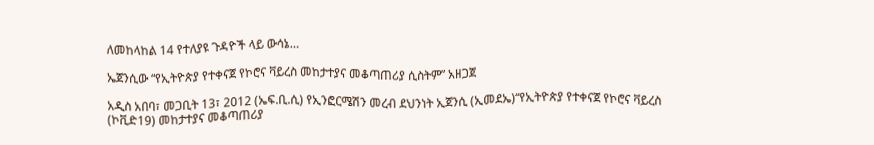ለመከላከል 14 የተለያዩ ጉዳዮች ላይ ውሳኔ…

ኤጀንሲው “የኢትዮጵያ የተቀናጀ የኮሮና ቫይረስ መከታተያና መቆጣጠሪያ ሲስትም” አዘጋጀ

አዲስ አበባ፣ መጋቢት 13፣ 2012 (ኤፍ.ቢ.ሲ) የኢንፎርሜሽን መረብ ደህንነት ኢጀንሲ (ኢመደኤ)“የኢትዮጵያ የተቀናጀ የኮሮና ቫይረስ (ኮቪድ19) መከታተያና መቆጣጠሪያ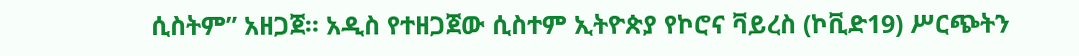ሲስትም” አዘጋጀ። አዲስ የተዘጋጀው ሲስተም ኢትዮጵያ የኮሮና ቫይረስ (ኮቪድ19) ሥርጭትን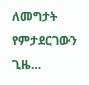ለመግታት የምታደርገውን ጊዜ…